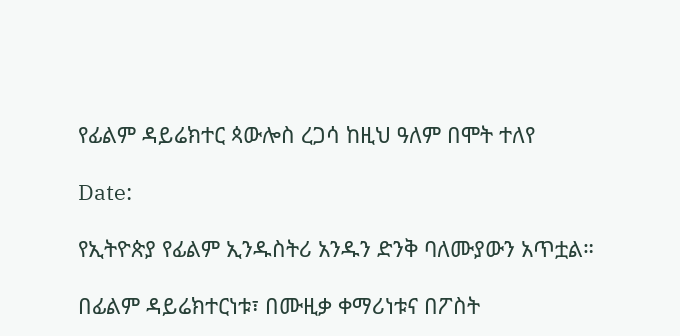የፊልም ዳይሬክተር ጳውሎስ ረጋሳ ከዚህ ዓለም በሞት ተለየ

Date:

የኢትዮጵያ የፊልም ኢንዱስትሪ አንዱን ድንቅ ባለሙያውን አጥቷል።

በፊልም ዳይሬክተርነቱ፣ በሙዚቃ ቀማሪነቱና በፖስት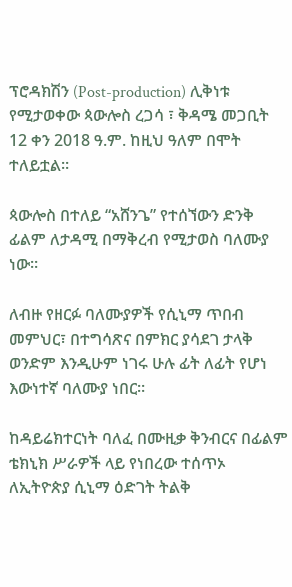ፕሮዳክሽን (Post-production) ሊቅነቱ የሚታወቀው ጳውሎስ ረጋሳ ፣ ቅዳሜ መጋቢት 12 ቀን 2018 ዓ.ም. ከዚህ ዓለም በሞት ተለይቷል።

ጳውሎስ በተለይ “አሸንጌ” የተሰኘውን ድንቅ ፊልም ለታዳሚ በማቅረብ የሚታወስ ባለሙያ ነው።

ለብዙ የዘርፉ ባለሙያዎች የሲኒማ ጥበብ መምህር፣ በተግሳጽና በምክር ያሳደገ ታላቅ ወንድም እንዲሁም ነገሩ ሁሉ ፊት ለፊት የሆነ እውነተኛ ባለሙያ ነበር።

ከዳይሬክተርነት ባለፈ በሙዚቃ ቅንብርና በፊልም ቴክኒክ ሥራዎች ላይ የነበረው ተሰጥኦ ለኢትዮጵያ ሲኒማ ዕድገት ትልቅ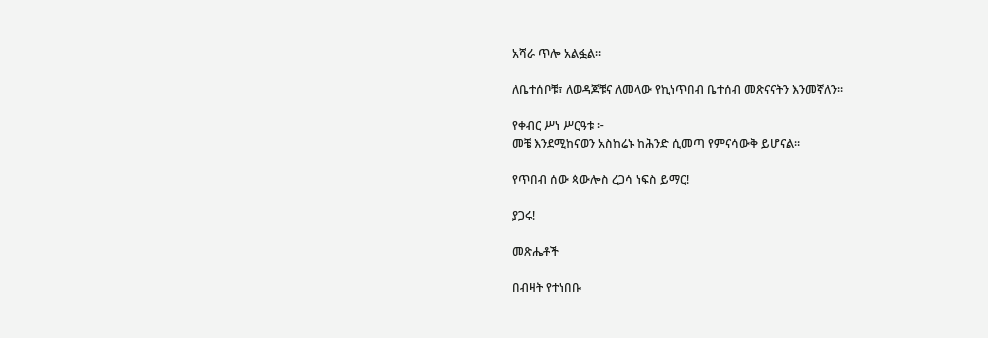አሻራ ጥሎ አልፏል።

ለቤተሰቦቹ፣ ለወዳጆቹና ለመላው የኪነጥበብ ቤተሰብ መጽናናትን እንመኛለን።

የቀብር ሥነ ሥርዓቱ ፦
መቼ እንደሚከናወን አስከሬኑ ከሕንድ ሲመጣ የምናሳውቅ ይሆናል።

የጥበብ ሰው ጳውሎስ ረጋሳ ነፍስ ይማር!

ያጋሩ!

መጽሔቶች

በብዛት የተነበቡ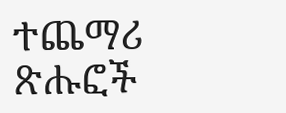ተጨማሪ ጽሑፎች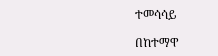ተመሳሳይ

በከተማዋ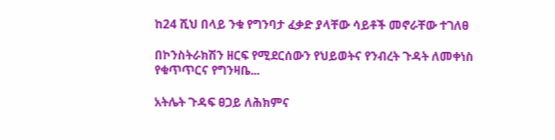ከ24 ሺህ በላይ ንቁ የግንባታ ፈቃድ ያላቸው ሳይቶች መኖራቸው ተገለፀ

በኮንስትራክሽን ዘርፍ የሚደርሰውን የህይወትና የንብረት ጉዳት ለመቀነስ የቁጥጥርና የግንዛቤ...

አትሌት ጉዳፍ ፀጋይ ለሕክምና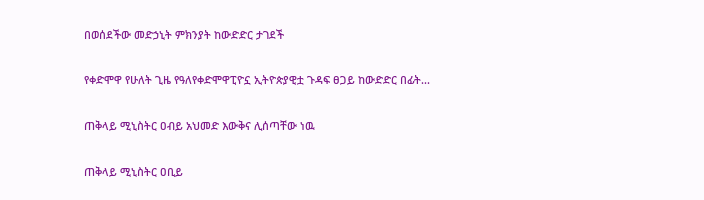በወሰደችው መድኃኒት ምክንያት ከውድድር ታገደች

የቀድሞዋ የሁለት ጊዜ የዓለየቀድሞዋፒዮኗ ኢትዮጵያዊቷ ጉዳፍ ፀጋይ ከውድድር በፊት...

ጠቅላይ ሚኒስትር ዐብይ አህመድ እውቅና ሊሰጣቸው ነዉ

ጠቅላይ ሚኒስትር ዐቢይ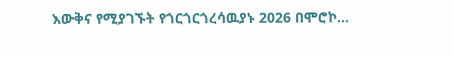እውቅና የሚያገኙት የጎርጎርጎረሳዉያኑ 2026 በሞሮኮ...